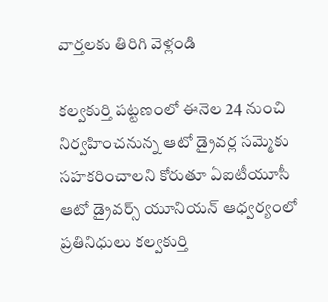వార్తలకు తిరిగి వెళ్లండి

కల్వకుర్తి పట్టణంలో ఈనెల 24 నుంచి నిర్వహించనున్న ఆటో డ్రైవర్ల సమ్మెకు సహకరించాలని కోరుతూ ఏఐటీయూసీ ఆటో డ్రైవర్స్ యూనియన్ ఆధ్వర్యంలో ప్రతినిధులు కల్వకుర్తి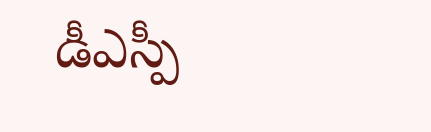డీఎస్పీ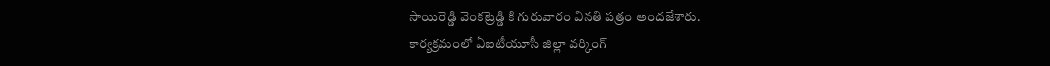సాయిరెడ్డి వెంకట్రెడ్డి కి గురువారం వినతి పత్రం అందజేశారు.
కార్యక్రమంలో ఏఐటీయూసీ జిల్లా వర్కింగ్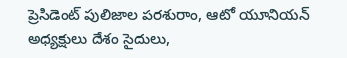ప్రెసిడెంట్ పులిజాల పరశురాం, ఆటో యూనియన్ అధ్యక్షులు దేశం సైదులు,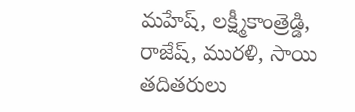మహేష్, లక్ష్మీకాంత్రెడ్డి, రాజేష్, మురళి, సాయి తదితరులు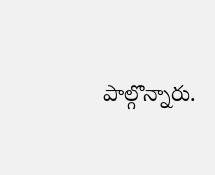పాల్గొన్నారు.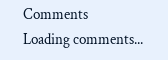Comments
Loading comments...